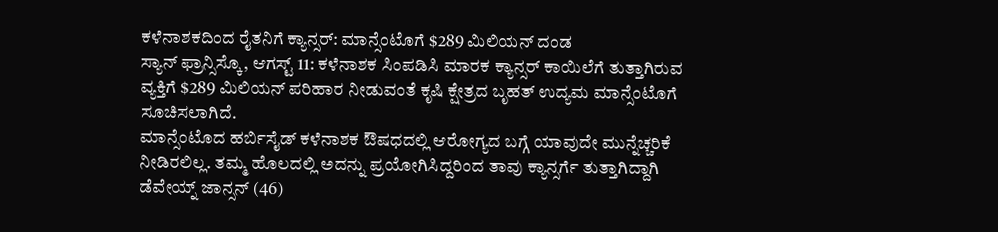ಕಳೆನಾಶಕದಿಂದ ರೈತನಿಗೆ ಕ್ಯಾನ್ಸರ್: ಮಾನ್ಸೆಂಟೊಗೆ $289 ಮಿಲಿಯನ್ ದಂಡ
ಸ್ಯಾನ್ ಫ್ರಾನ್ಸಿಸ್ಕೊ, ಆಗಸ್ಟ್ 11: ಕಳೆನಾಶಕ ಸಿಂಪಡಿಸಿ ಮಾರಕ ಕ್ಯಾನ್ಸರ್ ಕಾಯಿಲೆಗೆ ತುತ್ತಾಗಿರುವ ವ್ಯಕ್ತಿಗೆ $289 ಮಿಲಿಯನ್ ಪರಿಹಾರ ನೀಡುವಂತೆ ಕೃಷಿ ಕ್ಷೇತ್ರದ ಬೃಹತ್ ಉದ್ಯಮ ಮಾನ್ಸೆಂಟೊಗೆ ಸೂಚಿಸಲಾಗಿದೆ.
ಮಾನ್ಸೆಂಟೊದ ಹರ್ಬಿಸೈಡ್ ಕಳೆನಾಶಕ ಔಷಧದಲ್ಲಿ ಆರೋಗ್ಯದ ಬಗ್ಗೆ ಯಾವುದೇ ಮುನ್ನೆಚ್ಚರಿಕೆ ನೀಡಿರಲಿಲ್ಲ. ತಮ್ಮ ಹೊಲದಲ್ಲಿ ಅದನ್ನು ಪ್ರಯೋಗಿಸಿದ್ದರಿಂದ ತಾವು ಕ್ಯಾನ್ಸರ್ಗೆ ತುತ್ತಾಗಿದ್ದಾಗಿ ಡೆವೇಯ್ನ್ ಜಾನ್ಸನ್ (46)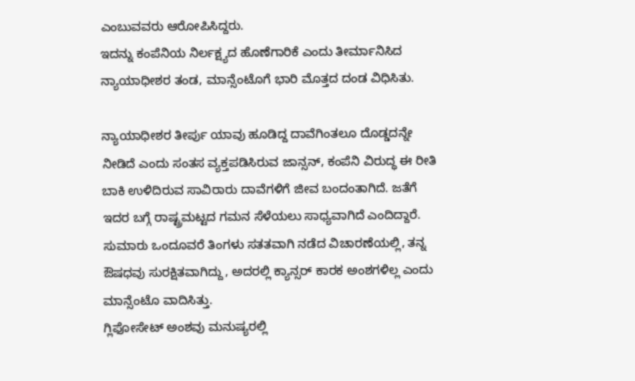ಎಂಬುವವರು ಆರೋಪಿಸಿದ್ದರು.
ಇದನ್ನು ಕಂಪೆನಿಯ ನಿರ್ಲಕ್ಷ್ಯದ ಹೊಣೆಗಾರಿಕೆ ಎಂದು ತೀರ್ಮಾನಿಸಿದ ನ್ಯಾಯಾಧೀಶರ ತಂಡ, ಮಾನ್ಸೆಂಟೊಗೆ ಭಾರಿ ಮೊತ್ತದ ದಂಡ ವಿಧಿಸಿತು.

ನ್ಯಾಯಾಧೀಶರ ತೀರ್ಪು ಯಾವು ಹೂಡಿದ್ದ ದಾವೆಗಿಂತಲೂ ದೊಡ್ಡದನ್ನೇ ನೀಡಿದೆ ಎಂದು ಸಂತಸ ವ್ಯಕ್ತಪಡಿಸಿರುವ ಜಾನ್ಸನ್, ಕಂಪೆನಿ ವಿರುದ್ಧ ಈ ರೀತಿ ಬಾಕಿ ಉಳಿದಿರುವ ಸಾವಿರಾರು ದಾವೆಗಳಿಗೆ ಜೀವ ಬಂದಂತಾಗಿದೆ. ಜತೆಗೆ ಇದರ ಬಗ್ಗೆ ರಾಷ್ಟ್ರಮಟ್ಟದ ಗಮನ ಸೆಳೆಯಲು ಸಾಧ್ಯವಾಗಿದೆ ಎಂದಿದ್ದಾರೆ.
ಸುಮಾರು ಒಂದೂವರೆ ತಿಂಗಳು ಸತತವಾಗಿ ನಡೆದ ವಿಚಾರಣೆಯಲ್ಲಿ, ತನ್ನ ಔಷಧವು ಸುರಕ್ಷಿತವಾಗಿದ್ದು, ಅದರಲ್ಲಿ ಕ್ಯಾನ್ಸರ್ ಕಾರಕ ಅಂಶಗಳಿಲ್ಲ ಎಂದು ಮಾನ್ಸೆಂಟೊ ವಾದಿಸಿತ್ತು.
ಗ್ಲಿಫೋಸೇಟ್ ಅಂಶವು ಮನುಷ್ಯರಲ್ಲಿ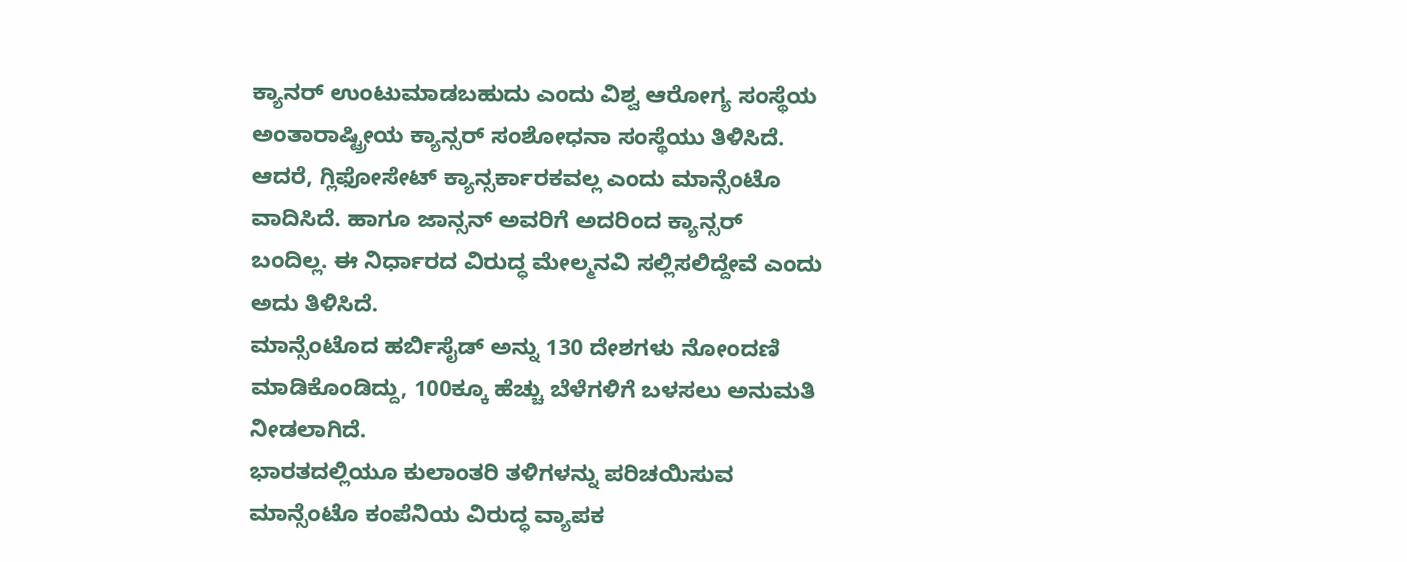ಕ್ಯಾನರ್ ಉಂಟುಮಾಡಬಹುದು ಎಂದು ವಿಶ್ವ ಆರೋಗ್ಯ ಸಂಸ್ಥೆಯ ಅಂತಾರಾಷ್ಟ್ರೀಯ ಕ್ಯಾನ್ಸರ್ ಸಂಶೋಧನಾ ಸಂಸ್ಥೆಯು ತಿಳಿಸಿದೆ.
ಆದರೆ, ಗ್ಲಿಫೋಸೇಟ್ ಕ್ಯಾನ್ಸರ್ಕಾರಕವಲ್ಲ ಎಂದು ಮಾನ್ಸೆಂಟೊ ವಾದಿಸಿದೆ. ಹಾಗೂ ಜಾನ್ಸನ್ ಅವರಿಗೆ ಅದರಿಂದ ಕ್ಯಾನ್ಸರ್ ಬಂದಿಲ್ಲ. ಈ ನಿರ್ಧಾರದ ವಿರುದ್ಧ ಮೇಲ್ಮನವಿ ಸಲ್ಲಿಸಲಿದ್ದೇವೆ ಎಂದು ಅದು ತಿಳಿಸಿದೆ.
ಮಾನ್ಸೆಂಟೊದ ಹರ್ಬಿಸೈಡ್ ಅನ್ನು 130 ದೇಶಗಳು ನೋಂದಣಿ ಮಾಡಿಕೊಂಡಿದ್ದು, 100ಕ್ಕೂ ಹೆಚ್ಚು ಬೆಳೆಗಳಿಗೆ ಬಳಸಲು ಅನುಮತಿ ನೀಡಲಾಗಿದೆ.
ಭಾರತದಲ್ಲಿಯೂ ಕುಲಾಂತರಿ ತಳಿಗಳನ್ನು ಪರಿಚಯಿಸುವ ಮಾನ್ಸೆಂಟೊ ಕಂಪೆನಿಯ ವಿರುದ್ಧ ವ್ಯಾಪಕ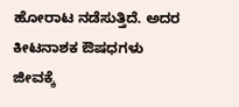ಹೋರಾಟ ನಡೆಸುತ್ತಿದೆ. ಅದರ ಕೀಟನಾಶಕ ಔಷಧಗಳು ಜೀವಕ್ಕೆ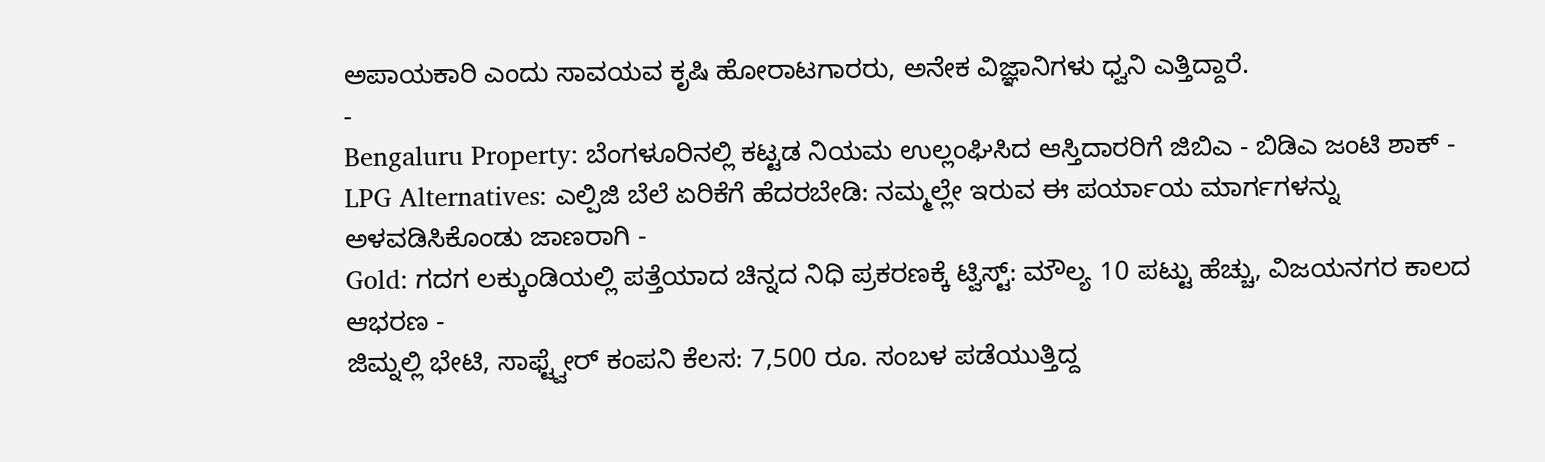ಅಪಾಯಕಾರಿ ಎಂದು ಸಾವಯವ ಕೃಷಿ ಹೋರಾಟಗಾರರು, ಅನೇಕ ವಿಜ್ಞಾನಿಗಳು ಧ್ವನಿ ಎತ್ತಿದ್ದಾರೆ.
-
Bengaluru Property: ಬೆಂಗಳೂರಿನಲ್ಲಿ ಕಟ್ಟಡ ನಿಯಮ ಉಲ್ಲಂಘಿಸಿದ ಆಸ್ತಿದಾರರಿಗೆ ಜಿಬಿಎ - ಬಿಡಿಎ ಜಂಟಿ ಶಾಕ್ -
LPG Alternatives: ಎಲ್ಪಿಜಿ ಬೆಲೆ ಏರಿಕೆಗೆ ಹೆದರಬೇಡಿ: ನಮ್ಮಲ್ಲೇ ಇರುವ ಈ ಪರ್ಯಾಯ ಮಾರ್ಗಗಳನ್ನು ಅಳವಡಿಸಿಕೊಂಡು ಜಾಣರಾಗಿ -
Gold: ಗದಗ ಲಕ್ಕುಂಡಿಯಲ್ಲಿ ಪತ್ತೆಯಾದ ಚಿನ್ನದ ನಿಧಿ ಪ್ರಕರಣಕ್ಕೆ ಟ್ವಿಸ್ಟ್: ಮೌಲ್ಯ 10 ಪಟ್ಟು ಹೆಚ್ಚು, ವಿಜಯನಗರ ಕಾಲದ ಆಭರಣ -
ಜಿಮ್ನಲ್ಲಿ ಭೇಟಿ, ಸಾಫ್ಟ್ವೇರ್ ಕಂಪನಿ ಕೆಲಸ: 7,500 ರೂ. ಸಂಬಳ ಪಡೆಯುತ್ತಿದ್ದ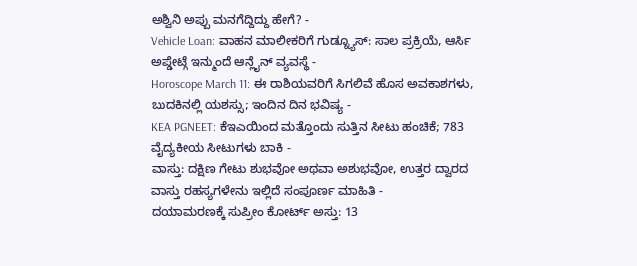ಅಶ್ವಿನಿ ಅಪ್ಪು ಮನಗೆದ್ದಿದ್ದು ಹೇಗೆ? -
Vehicle Loan: ವಾಹನ ಮಾಲೀಕರಿಗೆ ಗುಡ್ನ್ಯೂಸ್: ಸಾಲ ಪ್ರಕ್ರಿಯೆ, ಆರ್ಸಿ ಅಪ್ಡೇಟ್ಗೆ ಇನ್ಮುಂದೆ ಆನ್ಲೈನ್ ವ್ಯವಸ್ಥೆ -
Horoscope March 11: ಈ ರಾಶಿಯವರಿಗೆ ಸಿಗಲಿವೆ ಹೊಸ ಅವಕಾಶಗಳು, ಬುದಕಿನಲ್ಲಿ ಯಶಸ್ಸು; ಇಂದಿನ ದಿನ ಭವಿಷ್ಯ -
KEA PGNEET: ಕೆಇಎಯಿಂದ ಮತ್ತೊಂದು ಸುತ್ತಿನ ಸೀಟು ಹಂಚಿಕೆ; 783 ವೈದ್ಯಕೀಯ ಸೀಟುಗಳು ಬಾಕಿ -
ವಾಸ್ತು: ದಕ್ಷಿಣ ಗೇಟು ಶುಭವೋ ಅಥವಾ ಅಶುಭವೋ, ಉತ್ತರ ದ್ವಾರದ ವಾಸ್ತು ರಹಸ್ಯಗಳೇನು ಇಲ್ಲಿದೆ ಸಂಪೂರ್ಣ ಮಾಹಿತಿ -
ದಯಾಮರಣಕ್ಕೆ ಸುಪ್ರೀಂ ಕೋರ್ಟ್ ಅಸ್ತು: 13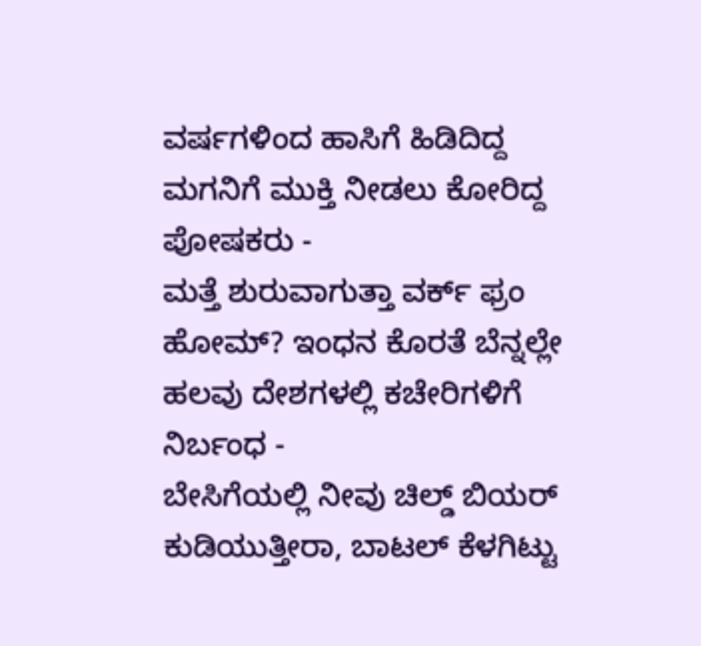ವರ್ಷಗಳಿಂದ ಹಾಸಿಗೆ ಹಿಡಿದಿದ್ದ ಮಗನಿಗೆ ಮುಕ್ತಿ ನೀಡಲು ಕೋರಿದ್ದ ಪೋಷಕರು -
ಮತ್ತೆ ಶುರುವಾಗುತ್ತಾ ವರ್ಕ್ ಫ್ರಂ ಹೋಮ್? ಇಂಧನ ಕೊರತೆ ಬೆನ್ನಲ್ಲೇ ಹಲವು ದೇಶಗಳಲ್ಲಿ ಕಚೇರಿಗಳಿಗೆ ನಿರ್ಬಂಧ -
ಬೇಸಿಗೆಯಲ್ಲಿ ನೀವು ಚಿಲ್ಡ್ ಬಿಯರ್ ಕುಡಿಯುತ್ತೀರಾ, ಬಾಟಲ್ ಕೆಳಗಿಟ್ಟು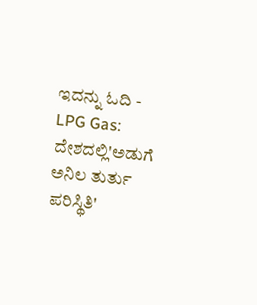ಇದನ್ನು ಓದಿ -
LPG Gas: ದೇಶದಲ್ಲಿ'ಅಡುಗೆ ಅನಿಲ ತುರ್ತು ಪರಿಸ್ಥಿತಿ'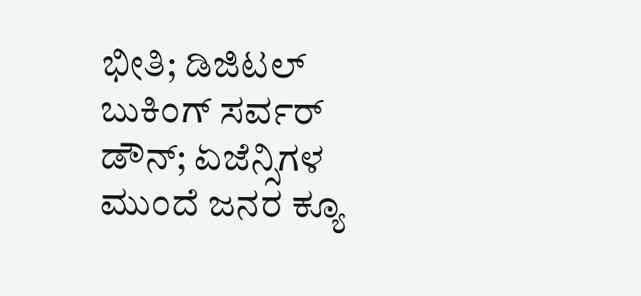ಭೀತಿ; ಡಿಜಿಟಲ್ ಬುಕಿಂಗ್ ಸರ್ವರ್ ಡೌನ್; ಏಜೆನ್ಸಿಗಳ ಮುಂದೆ ಜನರ ಕ್ಯೂ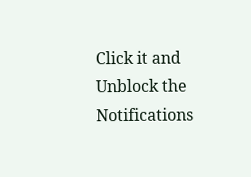Click it and Unblock the Notifications